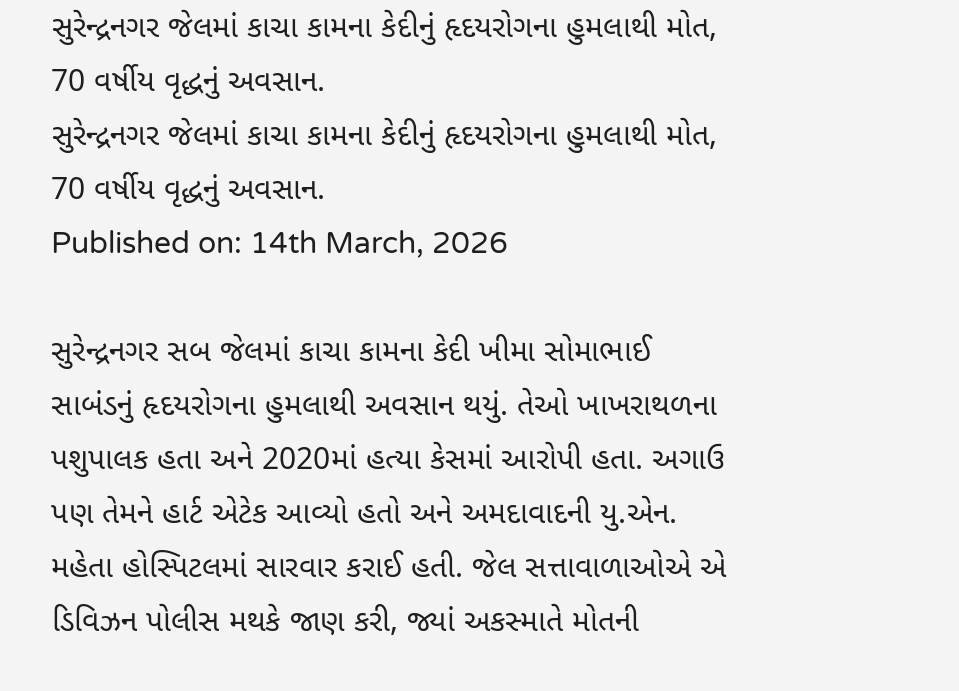સુરેન્દ્રનગર જેલમાં કાચા કામના કેદીનું હૃદયરોગના હુમલાથી મોત, 70 વર્ષીય વૃદ્ધનું અવસાન.
સુરેન્દ્રનગર જેલમાં કાચા કામના કેદીનું હૃદયરોગના હુમલાથી મોત, 70 વર્ષીય વૃદ્ધનું અવસાન.
Published on: 14th March, 2026

સુરેન્દ્રનગર સબ જેલમાં કાચા કામના કેદી ખીમા સોમાભાઈ સાબંડનું હૃદયરોગના હુમલાથી અવસાન થયું. તેઓ ખાખરાથળના પશુપાલક હતા અને 2020માં હત્યા કેસમાં આરોપી હતા. અગાઉ પણ તેમને હાર્ટ એટેક આવ્યો હતો અને અમદાવાદની યુ.એન. મહેતા હોસ્પિટલમાં સારવાર કરાઈ હતી. જેલ સત્તાવાળાઓએ એ ડિવિઝન પોલીસ મથકે જાણ કરી, જ્યાં અકસ્માતે મોતની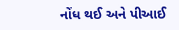નોંધ થઈ અને પીઆઈ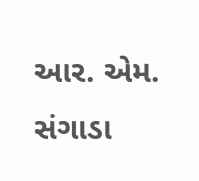આર. એમ. સંગાડા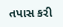તપાસ કરી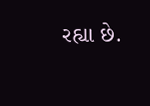રહ્યા છે.